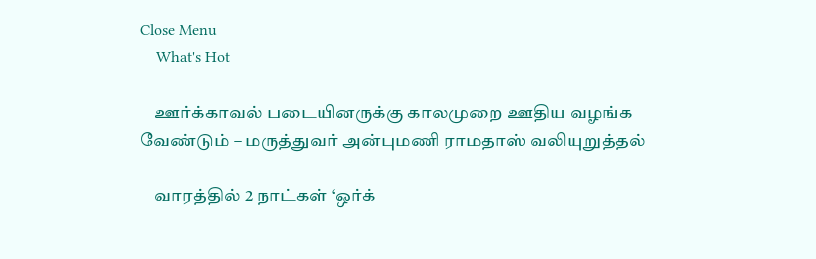Close Menu
    What's Hot

    ஊர்க்காவல் படையினருக்கு காலமுறை ஊதிய வழங்க வேண்டும் – மருத்துவர் அன்புமணி ராமதாஸ் வலியுறுத்தல்

    வாரத்தில் 2 நாட்கள் ‘ஒர்க்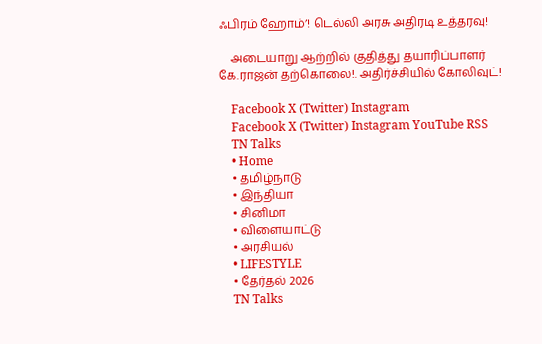ஃபிரம் ஹோம்’! டெல்லி அரசு அதிரடி உத்தரவு!

    அடையாறு ஆற்றில் குதித்து தயாரிப்பாளர் கே.ராஜன் தற்கொலை!. அதிர்ச்சியில் கோலிவுட்!

    Facebook X (Twitter) Instagram
    Facebook X (Twitter) Instagram YouTube RSS
    TN Talks
    • Home
    • தமிழ்நாடு
    • இந்தியா
    • சினிமா
    • விளையாட்டு
    • அரசியல்
    • LIFESTYLE
    • தேர்தல் 2026
    TN Talks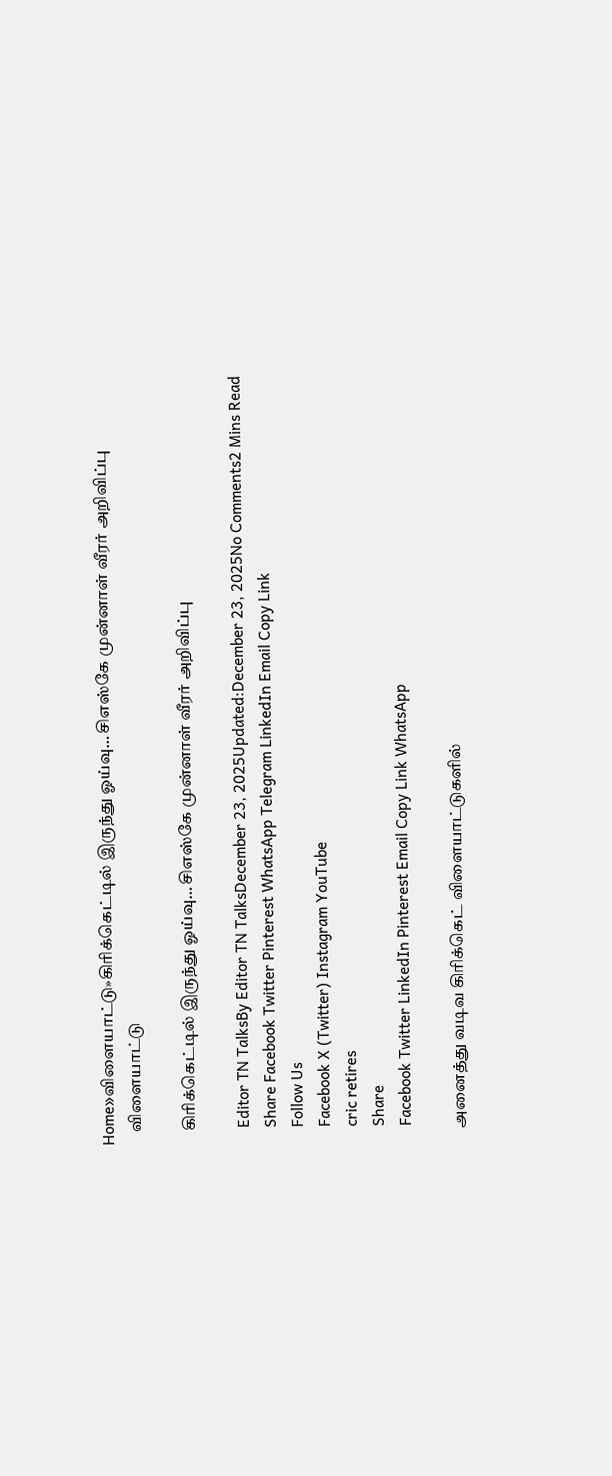Home»விளையாட்டு»கிரிக்கெட்டில் இருந்து ஓய்வு… சிஎஸ்கே முன்னாள் வீரர் அறிவிப்பு
    விளையாட்டு

    கிரிக்கெட்டில் இருந்து ஓய்வு… சிஎஸ்கே முன்னாள் வீரர் அறிவிப்பு

    Editor TN TalksBy Editor TN TalksDecember 23, 2025Updated:December 23, 2025No Comments2 Mins Read
    Share Facebook Twitter Pinterest WhatsApp Telegram LinkedIn Email Copy Link
    Follow Us
    Facebook X (Twitter) Instagram YouTube
    cric retires
    Share
    Facebook Twitter LinkedIn Pinterest Email Copy Link WhatsApp

    அனைத்து வடிவ கிரிக்கெட் விளையாட்டுகளில்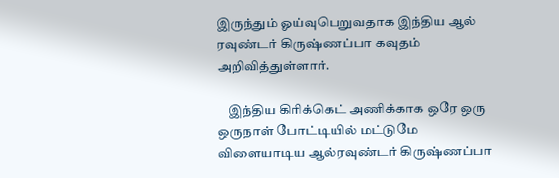இருந்தும் ஓய்வுபெறுவதாக இந்திய ஆல் ரவுண்டர் கிருஷ்ணப்பா கவுதம் அறிவித்துள்ளார்.

    இந்திய கிரிக்கெட் அணிக்காக ஒரே ஒரு ஒருநாள் போட்டியில் மட்டுமே விளையாடிய ஆல்ரவுண்டர் கிருஷ்ணப்பா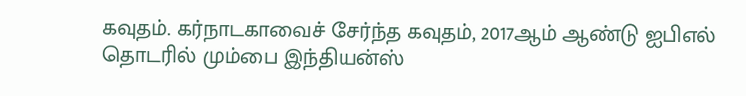கவுதம். கர்நாடகாவைச் சேர்ந்த கவுதம், 2017ஆம் ஆண்டு ஐபிஎல் தொடரில் மும்பை இந்தியன்ஸ்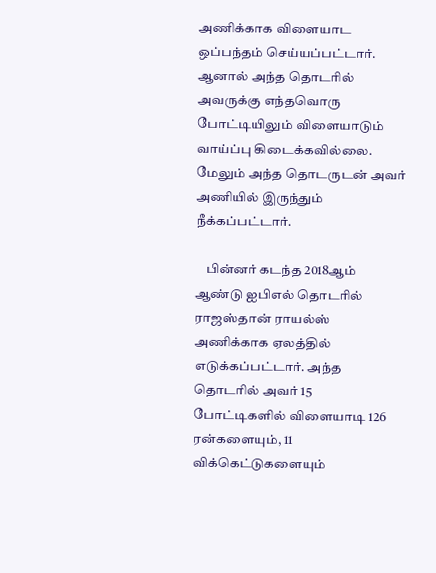அணிக்காக விளையாட ஒப்பந்தம் செய்யப்பட்டார். ஆனால் அந்த தொடரில் அவருக்கு எந்தவொரு போட்டியிலும் விளையாடும் வாய்ப்பு கிடைக்கவில்லை. மேலும் அந்த தொடருடன் அவர் அணியில் இருந்தும் நீக்கப்பட்டார்.

    பின்னர் கடந்த 2018ஆம் ஆண்டு ஐபிஎல் தொடரில் ராஜஸ்தான் ராயல்ஸ் அணிக்காக ஏலத்தில் எடுக்கப்பட்டார். அந்த தொடரில் அவர் 15 போட்டிகளில் விளையாடி 126 ரன்களையும், 11 விக்கெட்டுகளையும்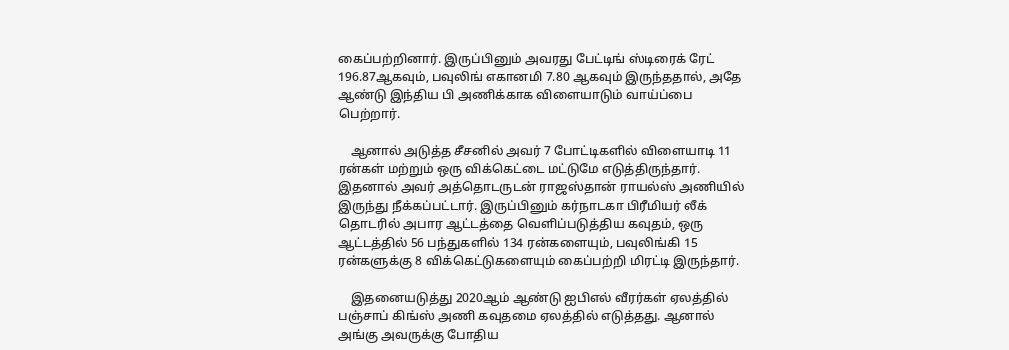கைப்பற்றினார். இருப்பினும் அவரது பேட்டிங் ஸ்டிரைக் ரேட் 196.87ஆகவும், பவுலிங் எகானமி 7.80 ஆகவும் இருந்ததால், அதே ஆண்டு இந்திய பி அணிக்காக விளையாடும் வாய்ப்பை பெற்றார்.

    ஆனால் அடுத்த சீசனில் அவர் 7 போட்டிகளில் விளையாடி 11 ரன்கள் மற்றும் ஒரு விக்கெட்டை மட்டுமே எடுத்திருந்தார். இதனால் அவர் அத்தொடருடன் ராஜஸ்தான் ராயல்ஸ் அணியில் இருந்து நீக்கப்பட்டார். இருப்பினும் கர்நாடகா பிரீமியர் லீக் தொடரில் அபார ஆட்டத்தை வெளிப்படுத்திய கவுதம், ஒரு ஆட்டத்தில் 56 பந்துகளில் 134 ரன்களையும், பவுலிங்கி 15 ரன்களுக்கு 8 விக்கெட்டுகளையும் கைப்பற்றி மிரட்டி இருந்தார்.

    இதனையடுத்து 2020ஆம் ஆண்டு ஐபிஎல் வீரர்கள் ஏலத்தில் பஞ்சாப் கிங்ஸ் அணி கவுதமை ஏலத்தில் எடுத்தது. ஆனால் அங்கு அவருக்கு போதிய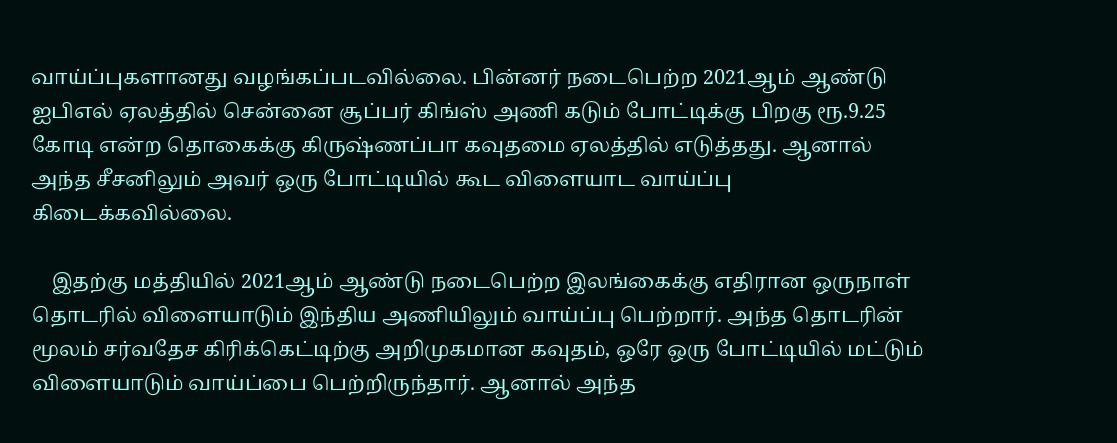வாய்ப்புகளானது வழங்கப்படவில்லை. பின்னர் நடைபெற்ற 2021ஆம் ஆண்டு ஐபிஎல் ஏலத்தில் சென்னை சூப்பர் கிங்ஸ் அணி கடும் போட்டிக்கு பிறகு ரூ.9.25 கோடி என்ற தொகைக்கு கிருஷ்ணப்பா கவுதமை ஏலத்தில் எடுத்தது. ஆனால் அந்த சீசனிலும் அவர் ஒரு போட்டியில் கூட விளையாட வாய்ப்பு கிடைக்கவில்லை.

    இதற்கு மத்தியில் 2021ஆம் ஆண்டு நடைபெற்ற இலங்கைக்கு எதிரான ஒருநாள் தொடரில் விளையாடும் இந்திய அணியிலும் வாய்ப்பு பெற்றார். அந்த தொடரின் மூலம் சர்வதேச கிரிக்கெட்டிற்கு அறிமுகமான கவுதம், ஒரே ஒரு போட்டியில் மட்டும் விளையாடும் வாய்ப்பை பெற்றிருந்தார். ஆனால் அந்த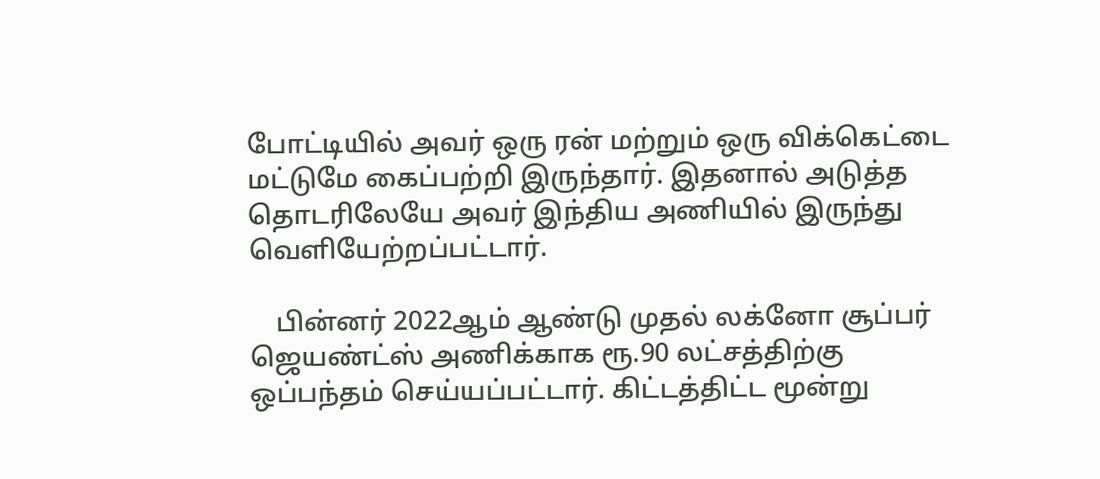போட்டியில் அவர் ஒரு ரன் மற்றும் ஒரு விக்கெட்டை மட்டுமே கைப்பற்றி இருந்தார். இதனால் அடுத்த தொடரிலேயே அவர் இந்திய அணியில் இருந்து வெளியேற்றப்பட்டார்.

    பின்னர் 2022ஆம் ஆண்டு முதல் லக்னோ சூப்பர் ஜெயண்ட்ஸ் அணிக்காக ரூ.90 லட்சத்திற்கு ஒப்பந்தம் செய்யப்பட்டார். கிட்டத்திட்ட மூன்று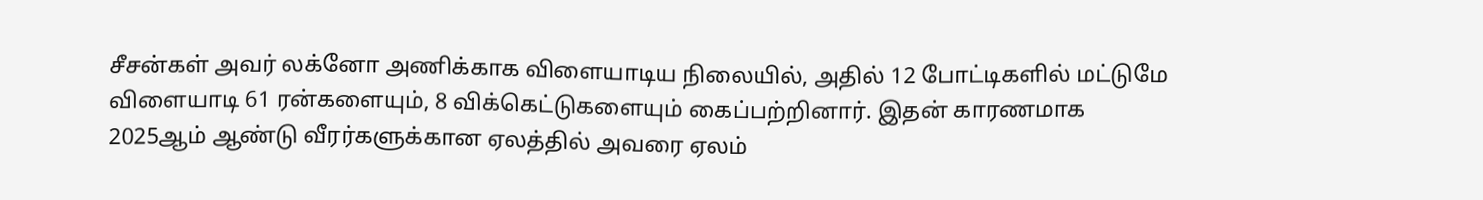சீசன்கள் அவர் லக்னோ அணிக்காக விளையாடிய நிலையில், அதில் 12 போட்டிகளில் மட்டுமே விளையாடி 61 ரன்களையும், 8 விக்கெட்டுகளையும் கைப்பற்றினார். இதன் காரணமாக 2025ஆம் ஆண்டு வீரர்களுக்கான ஏலத்தில் அவரை ஏலம்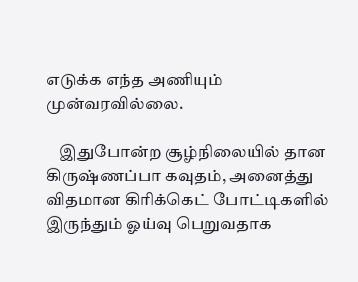எடுக்க எந்த அணியும் முன்வரவில்லை.

    இதுபோன்ற சூழ்நிலையில் தான கிருஷ்ணப்பா கவுதம், அனைத்து விதமான கிரிக்கெட் போட்டிகளில் இருந்தும் ஓய்வு பெறுவதாக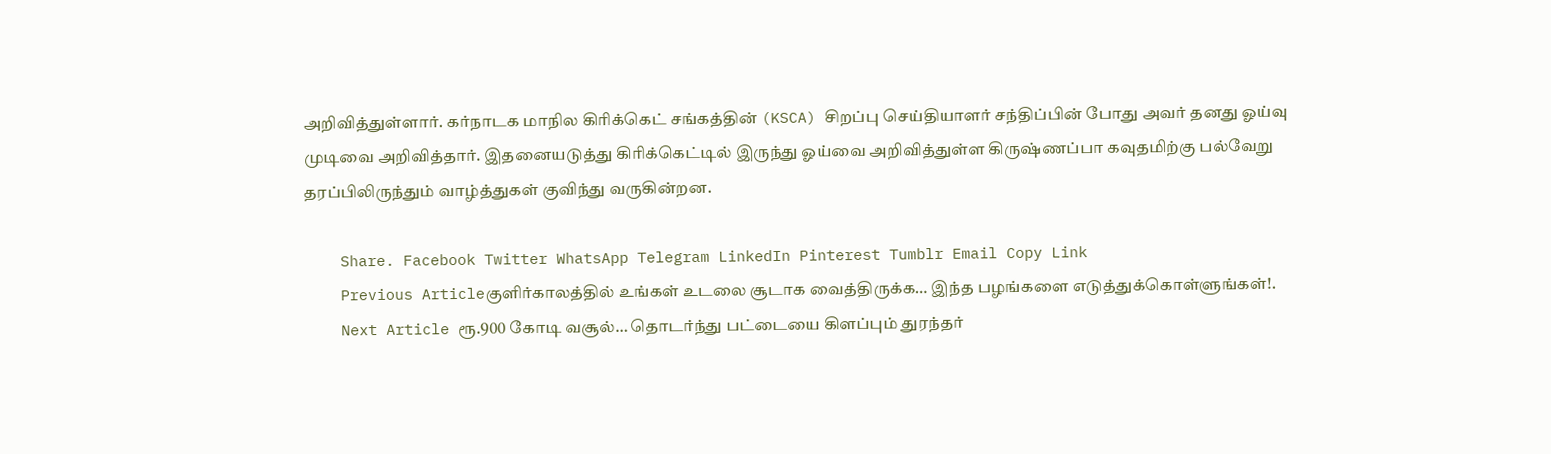அறிவித்துள்ளார். கர்நாடக மாநில கிரிக்கெட் சங்கத்தின் (KSCA) சிறப்பு செய்தியாளர் சந்திப்பின் போது அவர் தனது ஓய்வு முடிவை அறிவித்தார். இதனையடுத்து கிரிக்கெட்டில் இருந்து ஓய்வை அறிவித்துள்ள கிருஷ்ணப்பா கவுதமிற்கு பல்வேறு தரப்பிலிருந்தும் வாழ்த்துகள் குவிந்து வருகின்றன.

    Share. Facebook Twitter WhatsApp Telegram LinkedIn Pinterest Tumblr Email Copy Link
    Previous Articleகுளிர்காலத்தில் உங்கள் உடலை சூடாக வைத்திருக்க… இந்த பழங்களை எடுத்துக்கொள்ளுங்கள்!.
    Next Article ரூ.900 கோடி வசூல்… தொடர்ந்து பட்டையை கிளப்பும் துரந்தர்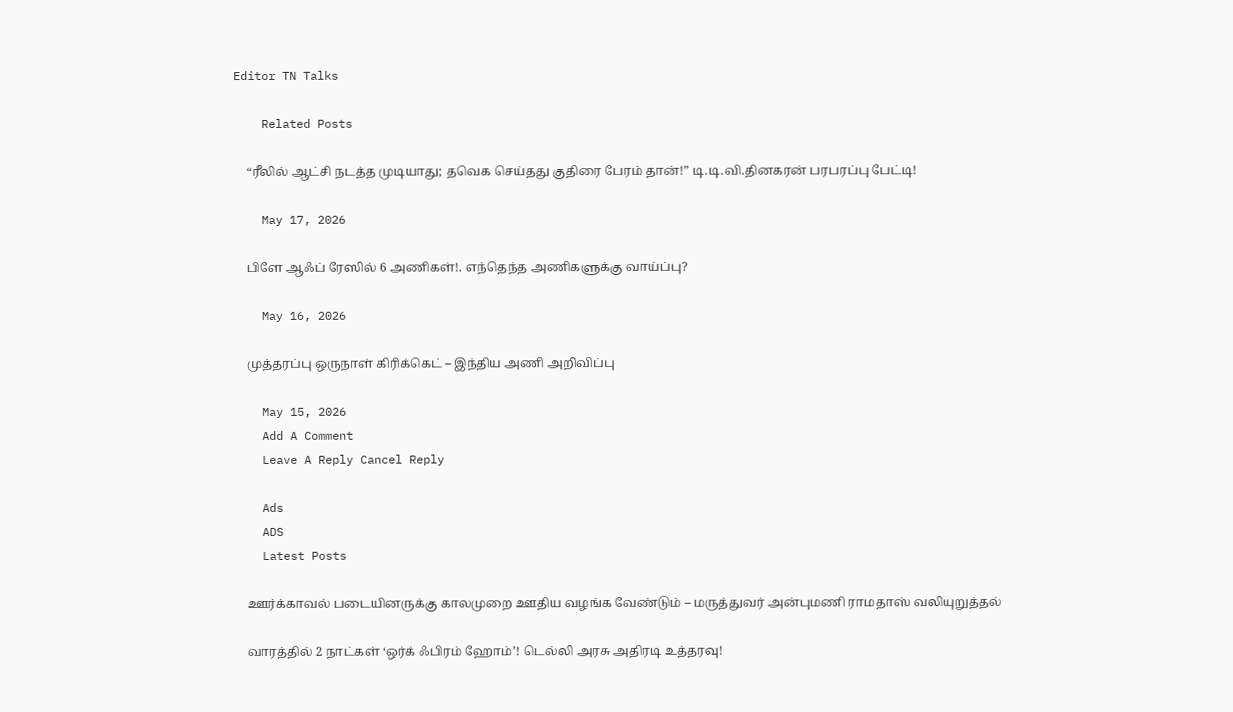Editor TN Talks

    Related Posts

    “ரீலில் ஆட்சி நடத்த முடியாது; தவெக செய்தது குதிரை பேரம் தான்!” டி.டி.வி.தினகரன் பரபரப்பு பேட்டி!

    May 17, 2026

    பிளே ஆஃப் ரேஸில் 6 அணிகள்!. எந்தெந்த அணிகளுக்கு வாய்ப்பு?

    May 16, 2026

    முத்தரப்பு ஒருநாள் கிரிக்கெட் – இந்திய அணி அறிவிப்பு

    May 15, 2026
    Add A Comment
    Leave A Reply Cancel Reply

    Ads
    ADS
    Latest Posts

    ஊர்க்காவல் படையினருக்கு காலமுறை ஊதிய வழங்க வேண்டும் – மருத்துவர் அன்புமணி ராமதாஸ் வலியுறுத்தல்

    வாரத்தில் 2 நாட்கள் ‘ஒர்க் ஃபிரம் ஹோம்’! டெல்லி அரசு அதிரடி உத்தரவு!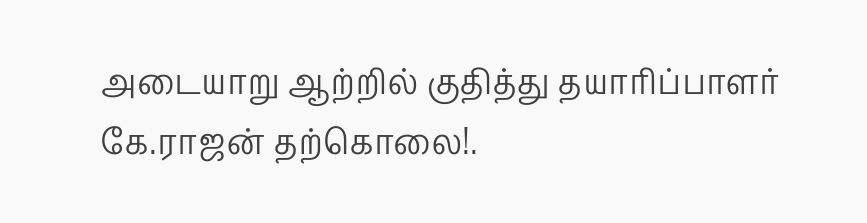அடையாறு ஆற்றில் குதித்து தயாரிப்பாளர் கே.ராஜன் தற்கொலை!.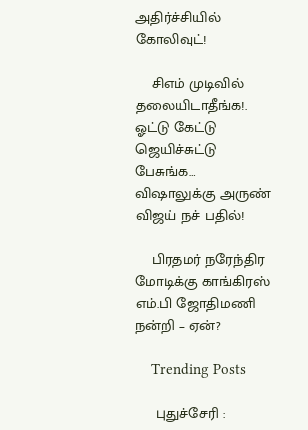அதிர்ச்சியில் கோலிவுட்!

    சிஎம் முடிவில் தலையிடாதீங்க!. ஓட்டு கேட்டு ஜெயிச்சுட்டு பேசுங்க… விஷாலுக்கு அருண் விஜய் நச் பதில்!

    பிரதமர் நரேந்திர மோடிக்கு காங்கிரஸ் எம்.பி ஜோதிமணி நன்றி – ஏன்?

    Trending Posts

     புதுச்சேரி :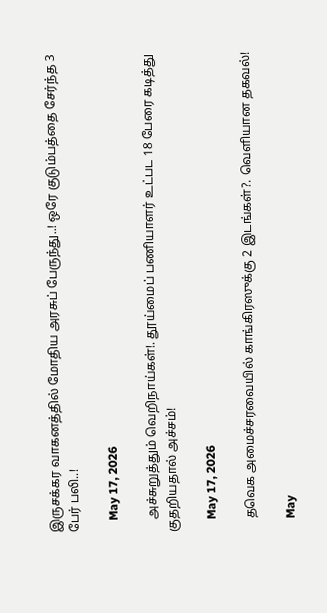இருசக்கர வாகனத்தில் மோதிய அரசுப் பேருந்து..! ஒரே குடும்பத்தை சேர்ந்த 3 பேர் பலி..!

    May 17, 2026

    அச்சுறுத்தும் வெறிநாய்கள்!. தூய்மைப் பணியாளர் உட்பட 18 பேரை கடித்து குதறியதால் அச்சம்!

    May 17, 2026

    தவெக அமைச்சரவையில் காங்கிரஸுக்கு 2 இடங்கள்?. வெளியான தகவல்!

    May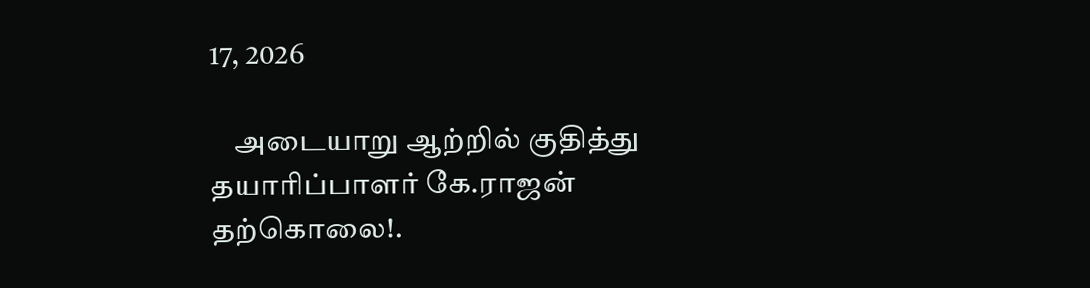17, 2026

    அடையாறு ஆற்றில் குதித்து தயாரிப்பாளர் கே.ராஜன் தற்கொலை!.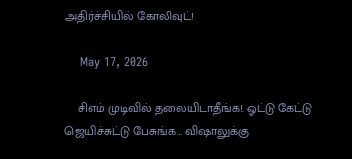அதிர்ச்சியில் கோலிவுட்!

    May 17, 2026

    சிஎம் முடிவில் தலையிடாதீங்க!. ஓட்டு கேட்டு ஜெயிச்சுட்டு பேசுங்க… விஷாலுக்கு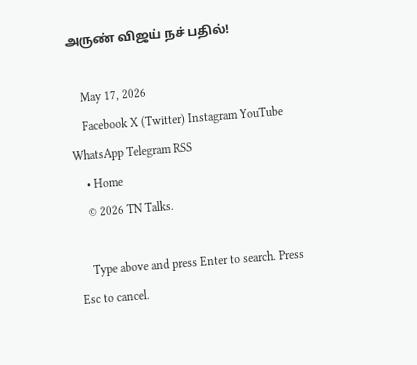அருண் விஜய் நச் பதில்!

    May 17, 2026
    Facebook X (Twitter) Instagram YouTube WhatsApp Telegram RSS
    • Home
    © 2026 TN Talks.

    Type above and press Enter to search. Press Esc to cancel.